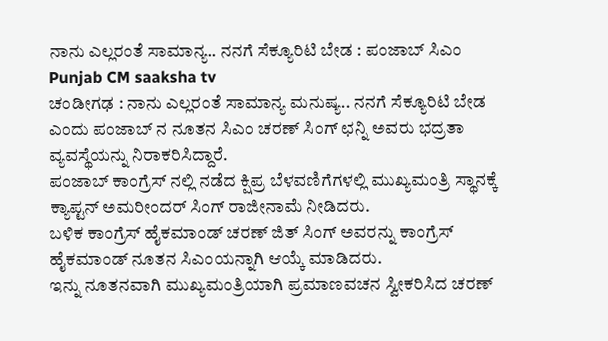ನಾನು ಎಲ್ಲರಂತೆ ಸಾಮಾನ್ಯ.. ನನಗೆ ಸೆಕ್ಯೂರಿಟಿ ಬೇಡ : ಪಂಜಾಬ್ ಸಿಎಂ Punjab CM saaksha tv
ಚಂಡೀಗಢ : ನಾನು ಎಲ್ಲರಂತೆ ಸಾಮಾನ್ಯ ಮನುಷ್ಯ.. ನನಗೆ ಸೆಕ್ಯೂರಿಟಿ ಬೇಡ ಎಂದು ಪಂಜಾಬ್ ನ ನೂತನ ಸಿಎಂ ಚರಣ್ ಸಿಂಗ್ ಛನ್ನಿ ಅವರು ಭದ್ರತಾ ವ್ಯವಸ್ಥೆಯನ್ನು ನಿರಾಕರಿಸಿದ್ದಾರೆ.
ಪಂಜಾಬ್ ಕಾಂಗ್ರೆಸ್ ನಲ್ಲಿ ನಡೆದ ಕ್ಷಿಪ್ರ ಬೆಳವಣಿಗೆಗಳಲ್ಲಿ ಮುಖ್ಯಮಂತ್ರಿ ಸ್ಥಾನಕ್ಕೆ ಕ್ಯಾಪ್ಟನ್ ಅಮರೀಂದರ್ ಸಿಂಗ್ ರಾಜೀನಾಮೆ ನೀಡಿದರು.
ಬಳಿಕ ಕಾಂಗ್ರೆಸ್ ಹೈಕಮಾಂಡ್ ಚರಣ್ ಜಿತ್ ಸಿಂಗ್ ಅವರನ್ನು ಕಾಂಗ್ರೆಸ್ ಹೈಕಮಾಂಡ್ ನೂತನ ಸಿಎಂಯನ್ನಾಗಿ ಆಯ್ಕೆ ಮಾಡಿದರು.
ಇನ್ನು ನೂತನವಾಗಿ ಮುಖ್ಯಮಂತ್ರಿಯಾಗಿ ಪ್ರಮಾಣವಚನ ಸ್ವೀಕರಿಸಿದ ಚರಣ್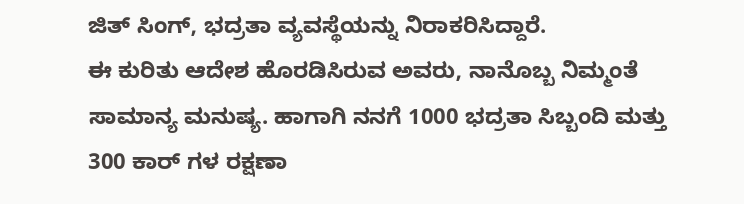ಜಿತ್ ಸಿಂಗ್, ಭದ್ರತಾ ವ್ಯವಸ್ಥೆಯನ್ನು ನಿರಾಕರಿಸಿದ್ದಾರೆ.
ಈ ಕುರಿತು ಆದೇಶ ಹೊರಡಿಸಿರುವ ಅವರು, ನಾನೊಬ್ಬ ನಿಮ್ಮಂತೆ ಸಾಮಾನ್ಯ ಮನುಷ್ಯ. ಹಾಗಾಗಿ ನನಗೆ 1000 ಭದ್ರತಾ ಸಿಬ್ಬಂದಿ ಮತ್ತು 300 ಕಾರ್ ಗಳ ರಕ್ಷಣಾ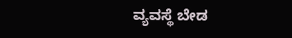ವ್ಯವಸ್ಥೆ ಬೇಡ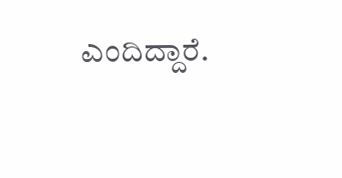ಎಂದಿದ್ದಾರೆ.